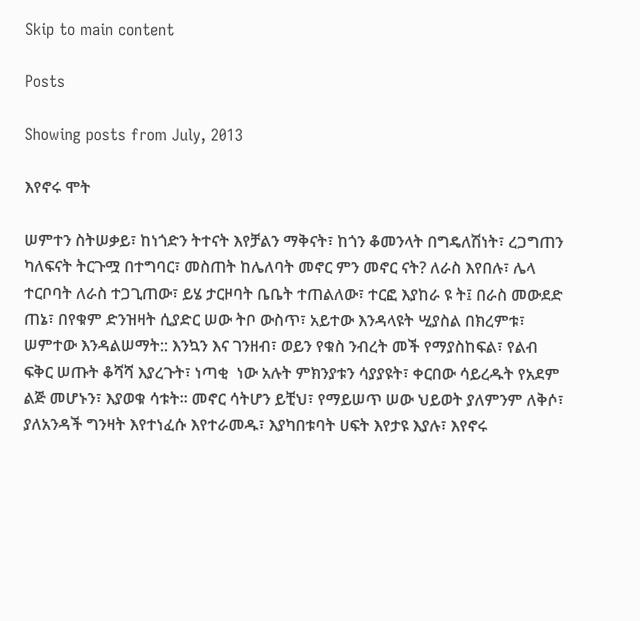Skip to main content

Posts

Showing posts from July, 2013

እየኖሩ ሞት

ሠምተን ስትሠቃይ፣ ከነጎድን ትተናት እየቻልን ማቅናት፣ ከጎን ቆመንላት በግዴለሽነት፣ ረጋግጠን ካለፍናት ትርጉሟ በተግባር፣ መስጠት ከሌለባት መኖር ምን መኖር ናት? ለራስ እየበሉ፣ ሌላ ተርቦባት ለራስ ተጋጊጠው፣ ይሄ ታርዞባት ቤቤት ተጠልለው፣ ተርፎ እያከራ ዩ ት፤ በራስ መውደድ ጠኔ፣ በየቁም ድንዝዛት ሲያድር ሠው ትቦ ውስጥ፣ አይተው እንዳላዩት ሢያስል በክረምቱ፣ ሠምተው እንዳልሠማት:: እንኳን እና ገንዘብ፣ ወይን የቁስ ንብረት መች የማያስከፍል፣ የልብ ፍቅር ሠጡት ቆሻሻ እያረጉት፣ ነጣቂ  ነው አሉት ምክንያቱን ሳያያዩት፣ ቀርበው ሳይረዱት የአደም ልጅ መሆኑን፣ እያወቁ ሳቱት፡፡ መኖር ሳትሆን ይቺህ፣ የማይሠጥ ሠው ህይወት ያለምንም ለቅሶ፣ ያለአንዳች ግንዛት እየተነፈሱ እየተራመዱ፣ እያካበቱባት ሀፍት እየታዩ እያሉ፣ እየኖሩ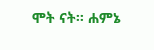ሞት ናት፡፡ ሐምኔ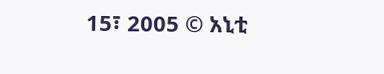15፣ 2005 © አኒቲ